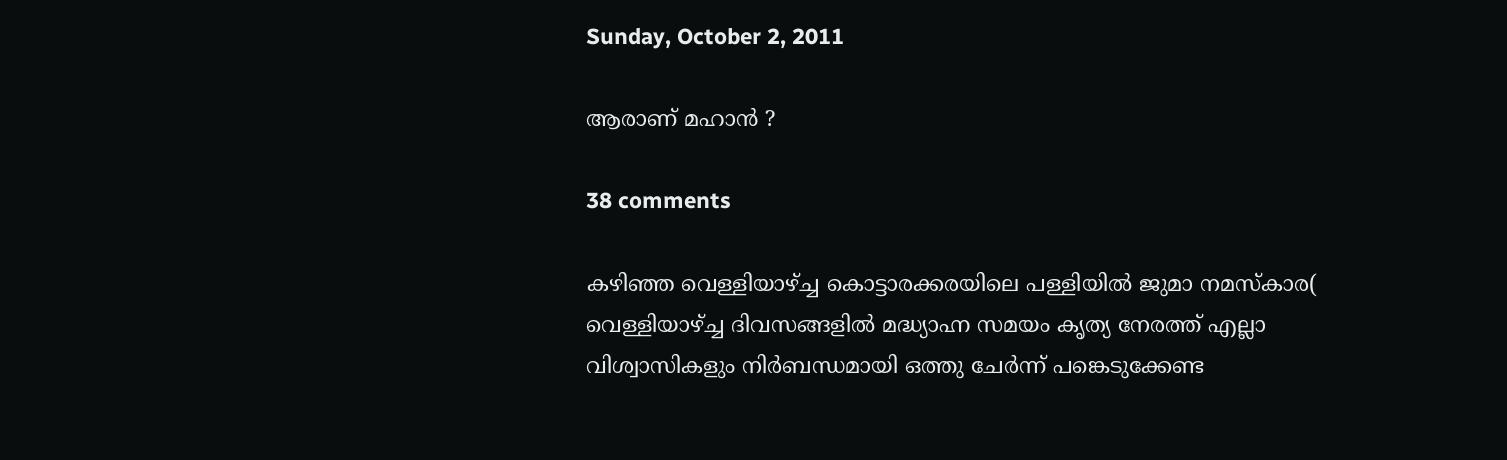Sunday, October 2, 2011

ആരാണ് മഹാന്‍ ?

38 comments

കഴിഞ്ഞ വെള്ളിയാഴ്ച്ച കൊട്ടാരക്കരയിലെ പള്ളിയില്‍ ജുമാ നമസ്കാര( വെള്ളിയാഴ്ച്ച ദിവസങ്ങളില്‍ മദ്ധ്യാഹ്ന സമയം കൃത്യ നേരത്ത് എല്ലാ വിശ്വാസികളും നിര്‍ബന്ധമായി ഒത്തു ചേര്‍ന്ന് പങ്കെടുക്കേണ്ട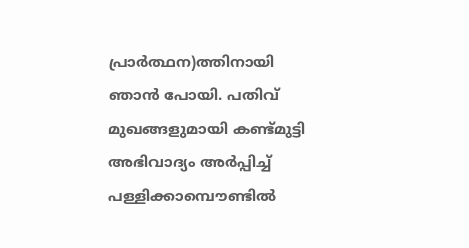പ്രാര്‍ത്ഥന)ത്തിനായി ഞാന്‍ പോയി. പതിവ് മുഖങ്ങളുമായി കണ്ട്മുട്ടി അഭിവാദ്യം അര്‍പ്പിച്ച് പള്ളിക്കാമ്പൌണ്ടില്‍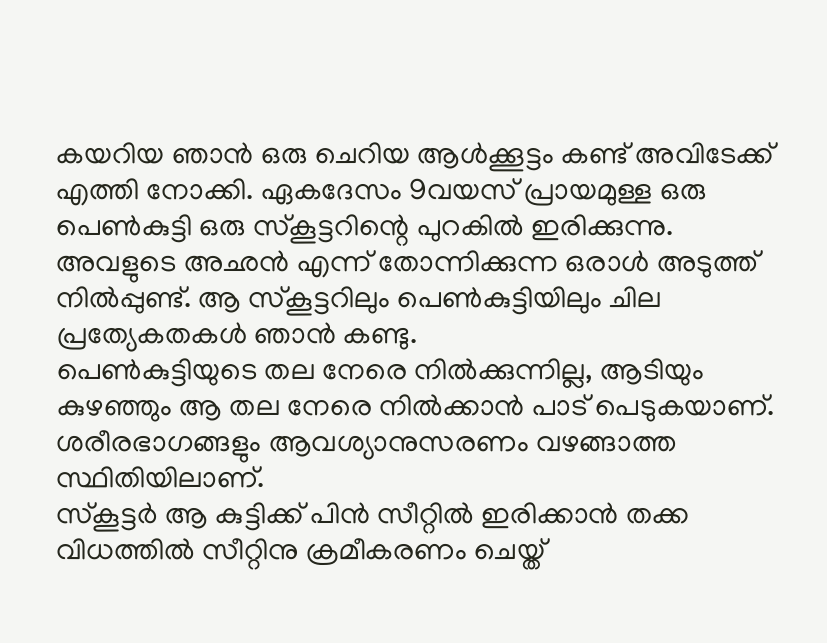കയറിയ ഞാന്‍ ഒരു ചെറിയ ആള്‍ക്കൂട്ടം കണ്ട് അവിടേക്ക് എത്തി നോക്കി. ഏകദേസം 9വയസ് പ്രായമുള്ള ഒരു പെണ്‍കുട്ടി ഒരു സ്കൂട്ടറിന്റെ പുറകില്‍ ഇരിക്കുന്നു. അവളുടെ അഛന്‍ എന്ന് തോന്നിക്കുന്ന ഒരാള്‍ അടുത്ത് നില്‍പ്പുണ്ട്. ആ സ്കൂട്ടറിലും പെണ്‍കുട്ടിയിലും ചില പ്രത്യേകതകള്‍ ഞാന്‍ കണ്ടു.
പെണ്‍കുട്ടിയുടെ തല നേരെ നില്‍ക്കുന്നില്ല, ആടിയും കുഴഞ്ഞും ആ തല നേരെ നില്‍ക്കാന്‍ പാട് പെടുകയാണ്. ശരീരഭാഗങ്ങളും ആവശ്യാനുസരണം വഴങ്ങാത്ത സ്ഥിതിയിലാണ്.
സ്കൂട്ടര്‍ ആ കുട്ടിക്ക് പിന്‍ സീറ്റില്‍ ഇരിക്കാന്‍ തക്ക വിധത്തില്‍ സീറ്റിനു ക്രമീകരണം ചെയ്ത്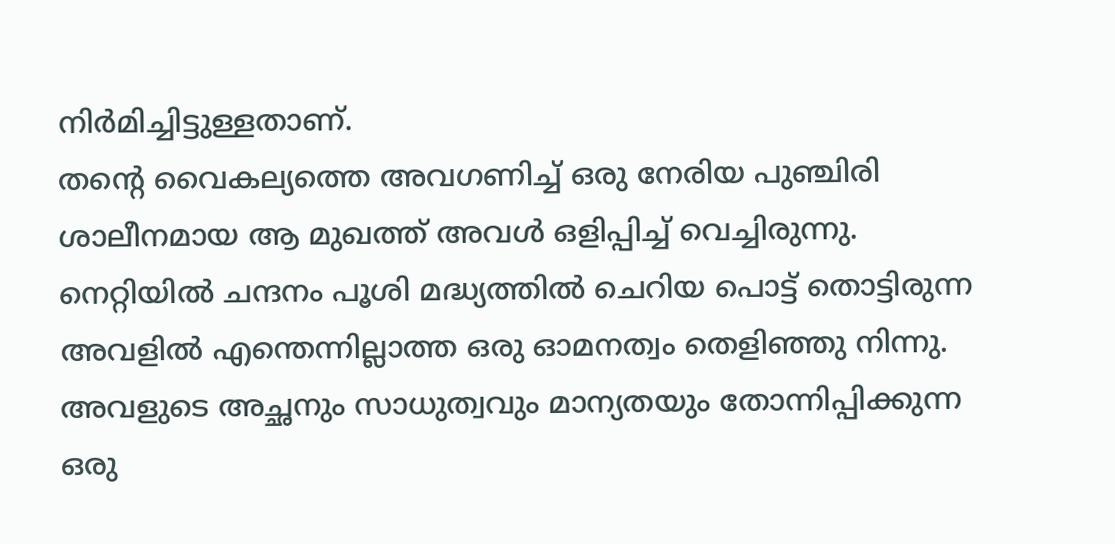നിര്‍മിച്ചിട്ടുള്ളതാണ്.
തന്റെ വൈകല്യത്തെ അവഗണിച്ച് ഒരു നേരിയ പുഞ്ചിരി ശാലീനമായ ആ മുഖത്ത് അവള്‍ ഒളിപ്പിച്ച് വെച്ചിരുന്നു. നെറ്റിയില്‍ ചന്ദനം പൂശി മദ്ധ്യത്തില്‍ ചെറിയ പൊട്ട് തൊട്ടിരുന്ന അവളില്‍ എന്തെന്നില്ലാത്ത ഒരു ഓമനത്വം തെളിഞ്ഞു നിന്നു. അവളുടെ അച്ഛനും സാധുത്വവും മാന്യതയും തോന്നിപ്പിക്കുന്ന ഒരു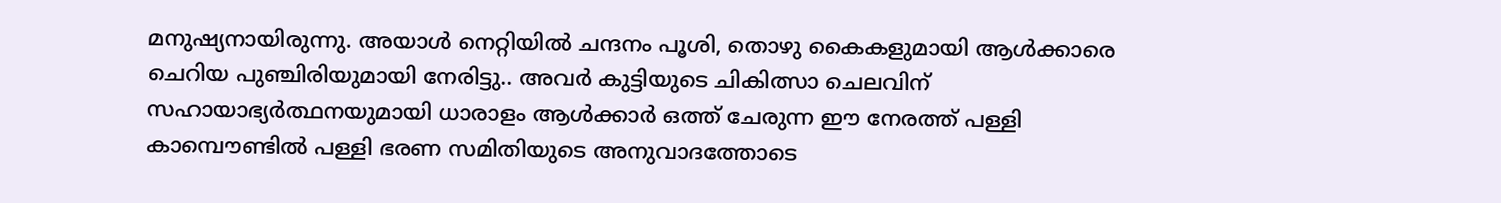മനുഷ്യനായിരുന്നു. അയാള്‍ നെറ്റിയില്‍ ചന്ദനം പൂശി, തൊഴു കൈകളുമായി ആള്‍ക്കാരെ ചെറിയ പുഞ്ചിരിയുമായി നേരിട്ടു.. അവര്‍ കുട്ടിയുടെ ചികിത്സാ ചെലവിന് സഹായാഭ്യര്‍ത്ഥനയുമായി ധാരാളം ആള്‍ക്കാര്‍ ഒത്ത് ചേരുന്ന ഈ നേരത്ത് പള്ളി കാമ്പൌണ്ടില്‍ പള്ളി ഭരണ സമിതിയുടെ അനുവാദത്തോടെ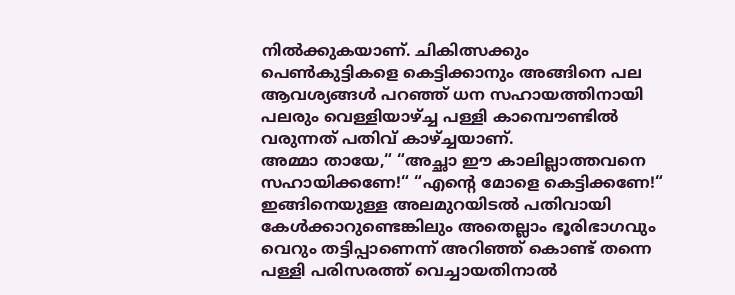നില്‍ക്കുകയാണ്. ചികിത്സക്കും പെണ്‍കുട്ടികളെ കെട്ടിക്കാനും അങ്ങിനെ പല ആവശ്യങ്ങള്‍ പറഞ്ഞ് ധന സഹായത്തിനായി പലരും വെള്ളിയാഴ്ച്ച പള്ളി കാമ്പൌണ്ടില്‍ വരുന്നത് പതിവ് കാഴ്ച്ചയാണ്.
അമ്മാ തായേ,“ “അച്ഛാ ഈ കാലില്ലാത്തവനെ സഹായിക്കണേ!“ “എന്റെ മോളെ കെട്ടിക്കണേ!“ ഇങ്ങിനെയുള്ള അലമുറയിടല്‍ പതിവായി കേള്‍ക്കാറുണ്ടെങ്കിലും അതെല്ലാം ഭൂരിഭാഗവും വെറും തട്ടിപ്പാണെന്ന് അറിഞ്ഞ് കൊണ്ട് തന്നെ പള്ളി പരിസരത്ത് വെച്ചായതിനാല്‍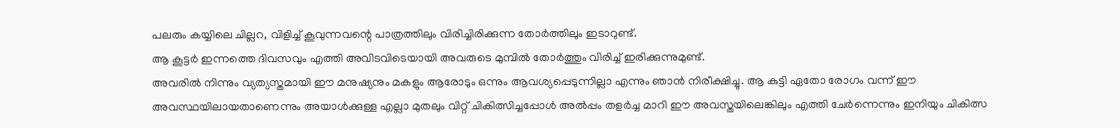പലരും കയ്യിലെ ചില്ലറ, വിളിച്ച് കൂവുന്നവന്റെ പാത്രത്തിലും വിരിച്ചിരിക്കുന്ന തോര്‍ത്തിലും ഇടാറുണ്ട്.
ആ കൂട്ടര്‍ ഇന്നത്തെ ദിവസവും എത്തി അവിടവിടെയായി അവരുടെ മുമ്പില്‍ തോര്‍ത്തും വിരിച്ച് ഇരിക്കുന്നുമുണ്ട്.
അവരില്‍ നിന്നും വ്യത്യസ്തമായി ഈ മനുഷ്യനും മകളും ആരോടും ഒന്നും ആവശ്യപ്പെടുന്നില്ലാ എന്നും ഞാന്‍ നിരീക്ഷിച്ചു. ആ കുട്ടി ഏതോ രോഗം വന്ന് ഈ അവസ്ഥയിലായതാണെന്നും അയാള്‍ക്കുള്ള എല്ലാ മുതലും വിറ്റ് ചികിത്സിച്ചപ്പോള്‍ അല്‍പ്പം തളര്‍ച്ച മാറി ഈ അവസ്തയിലെങ്കിലും എത്തി ചേര്‍ന്നെന്നും ഇനിയും ചികിത്സ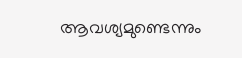ആവശ്യമുണ്ടെന്നും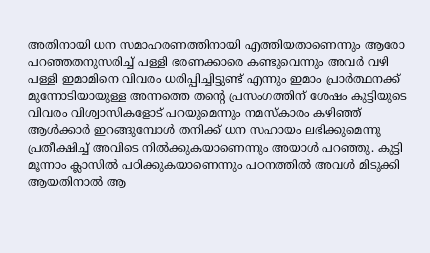അതിനായി ധന സമാഹരണത്തിനായി എത്തിയതാണെന്നും ആരോ പറഞ്ഞതനുസരിച്ച് പള്ളി ഭരണക്കാരെ കണ്ടുവെന്നും അവര്‍ വഴി പള്ളി ഇമാമിനെ വിവരം ധരിപ്പിച്ചിട്ടുണ്ട് എന്നും ഇമാം പ്രാര്‍ത്ഥനക്ക് മുന്നോടിയായുള്ള അന്നത്തെ തന്റെ പ്രസംഗത്തിന് ശേഷം കുട്ടിയുടെ വിവരം വിശ്വാസികളോട് പറയുമെന്നും നമസ്കാരം കഴിഞ്ഞ് ആള്‍ക്കാര്‍ ഇറങ്ങുമ്പോള്‍ തനിക്ക് ധന സഹായം ലഭിക്കുമെന്നു പ്രതീക്ഷിച്ച് അവിടെ നില്‍ക്കുകയാണെന്നും അയാള്‍ പറഞ്ഞു. കുട്ടി മൂന്നാം ക്ലാസില്‍ പഠിക്കുകയാണെന്നും പഠനത്തില്‍ അവള്‍ മിടുക്കി ആയതിനാല്‍ ആ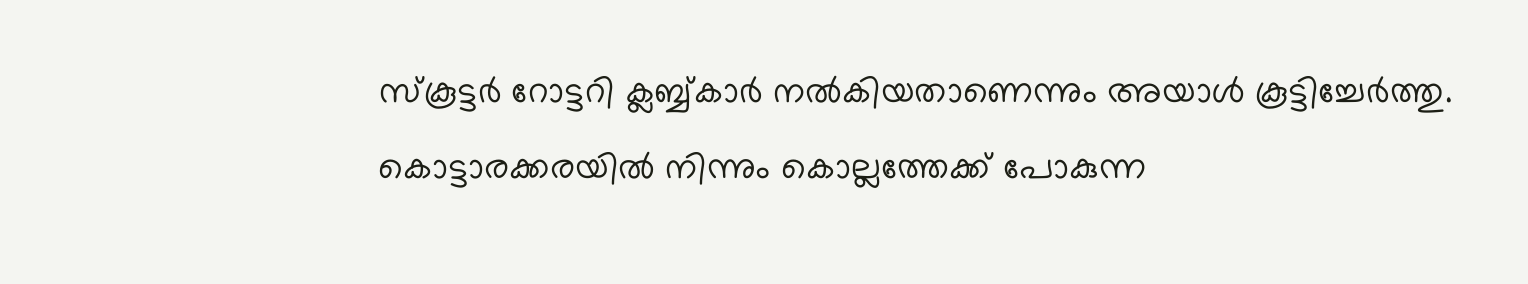സ്കൂട്ടര്‍ റോട്ടറി ക്ലബ്ബ്കാര്‍ നല്‍കിയതാണെന്നും അയാള്‍ കൂട്ടിച്ചേര്‍ത്തു. കൊട്ടാരക്കരയില്‍ നിന്നും കൊല്ലത്തേക്ക് പോകുന്ന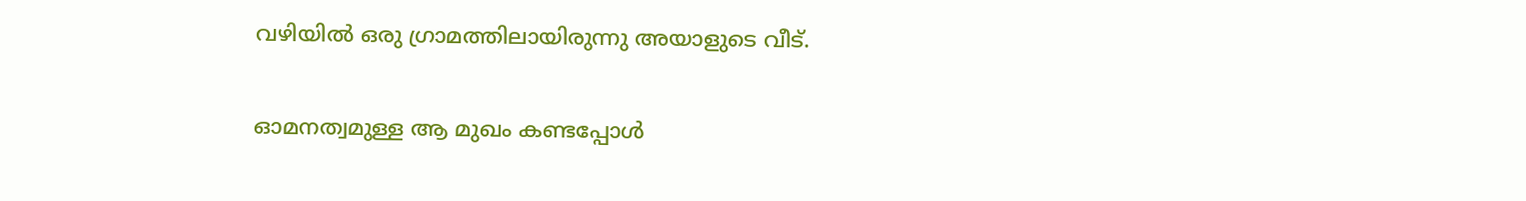വഴിയില്‍ ഒരു ഗ്രാമത്തിലായിരുന്നു അയാളുടെ വീട്.

ഓമനത്വമുള്ള ആ മുഖം കണ്ടപ്പോള്‍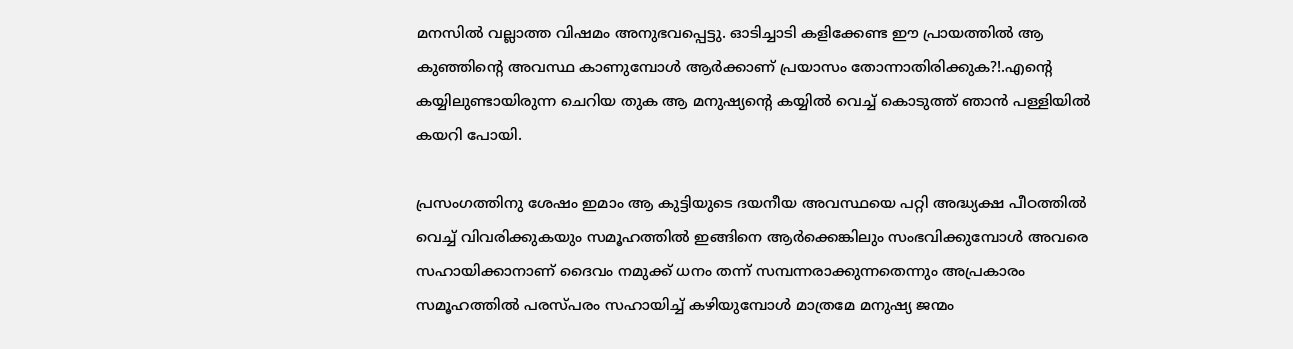മനസില്‍ വല്ലാത്ത വിഷമം അനുഭവപ്പെട്ടു. ഓടിച്ചാടി കളിക്കേണ്ട ഈ പ്രായത്തില്‍ ആ കുഞ്ഞിന്റെ അവസ്ഥ കാണുമ്പോള്‍ ആര്‍ക്കാണ് പ്രയാസം തോന്നാതിരിക്കുക?!.എന്റെ കയ്യിലുണ്ടായിരുന്ന ചെറിയ തുക ആ മനുഷ്യന്റെ കയ്യില്‍ വെച്ച് കൊടുത്ത് ഞാന്‍ പള്ളിയില്‍ കയറി പോയി.

പ്രസംഗത്തിനു ശേഷം ഇമാം ആ കുട്ടിയുടെ ദയനീയ അവസ്ഥയെ പറ്റി അദ്ധ്യക്ഷ പീഠത്തില്‍ വെച്ച് വിവരിക്കുകയും സമൂഹത്തില്‍ ഇങ്ങിനെ ആര്‍ക്കെങ്കിലും സംഭവിക്കുമ്പോള്‍ അവരെ സഹായിക്കാനാണ് ദൈവം നമുക്ക് ധനം തന്ന് സമ്പന്നരാക്കുന്നതെന്നും അപ്രകാരം സമൂഹത്തില്‍ പരസ്പരം സഹായിച്ച് കഴിയുമ്പോള്‍ മാത്രമേ മനുഷ്യ ജന്മം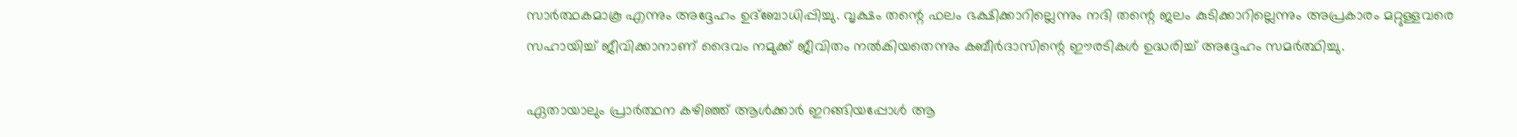സാര്‍ത്ഥകമാകൂ എന്നും അദ്ദേഹം ഉദ്ബോധിപ്പിച്ചു. വൃക്ഷം തന്റെ ഫലം ഭക്ഷിക്കാറില്ലെന്നും നദി തന്റെ ജലം കുടിക്കാറില്ലെന്നും അപ്രകാരം മറ്റുള്ളവരെ സഹായിച്ച് ജീവിക്കാനാണ് ദൈവം നമുക്ക് ജീവിതം നല്‍കിയതെന്നും കബീര്‍ദാസിന്റെ ഈരടികള്‍ ഉദ്ധരിച്ച് അദ്ദേഹം സമര്‍ത്ഥിച്ചു.

ഏതായാലും പ്രാര്‍ത്ഥന കഴിഞ്ഞ് ആള്‍ക്കാര്‍ ഇറങ്ങിയപ്പോള്‍ ആ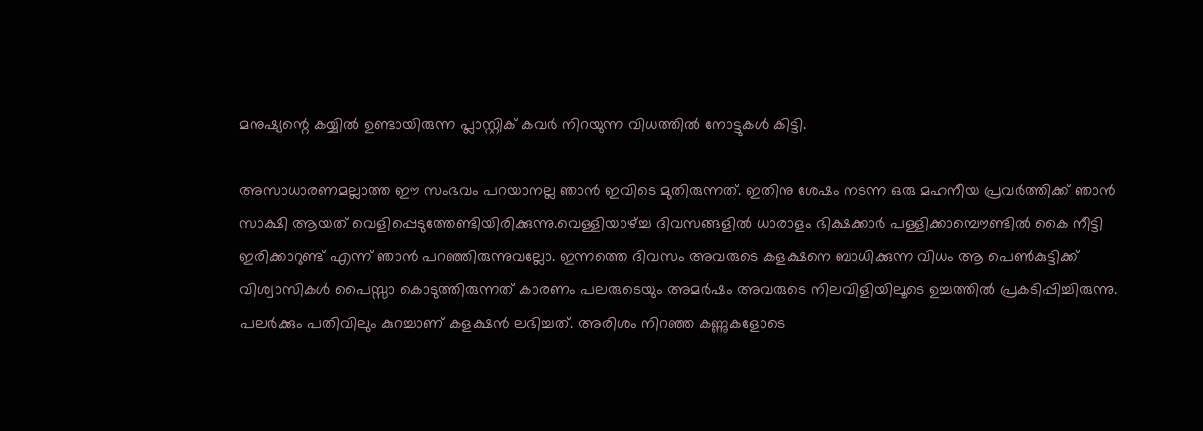മനുഷ്യന്റെ കയ്യില്‍ ഉണ്ടായിരുന്ന പ്ലാസ്റ്റിക് കവര്‍ നിറയുന്ന വിധത്തില്‍ നോട്ടുകള്‍ കിട്ടി.

അസാധാരണമല്ലാത്ത ഈ സംഭവം പറയാനല്ല ഞാന്‍ ഇവിടെ മുതിരുന്നത്. ഇതിനു ശേഷം നടന്ന ഒരു മഹനീയ പ്രവര്‍ത്തിക്ക് ഞാന്‍ സാക്ഷി ആയത് വെളിപ്പെടുത്തേണ്ടിയിരിക്കുന്നു.വെള്ളിയാഴ്ച്ച ദിവസങ്ങളില്‍ ധാരാളം ഭിക്ഷക്കാര്‍ പള്ളിക്കാമ്പൌണ്ടില്‍ കൈ നീട്ടി ഇരിക്കാറുണ്ട് എന്ന് ഞാന്‍ പറഞ്ഞിരുന്നുവല്ലോ. ഇന്നത്തെ ദിവസം അവരുടെ കളക്ഷനെ ബാധിക്കുന്ന വിധം ആ പെണ്‍കുട്ടിക്ക് വിശ്വാസികള്‍ പൈസ്സാ കൊടുത്തിരുന്നത് കാരണം പലരുടെയും അമര്‍ഷം അവരുടെ നിലവിളിയിലൂടെ ഉച്ചത്തില്‍ പ്രകടിപ്പിച്ചിരുന്നു. പലര്‍ക്കും പതിവിലും കുറച്ചാണ് കളക്ഷന്‍ ലഭിച്ചത്. അരിശം നിറഞ്ഞ കണ്ണുകളോടെ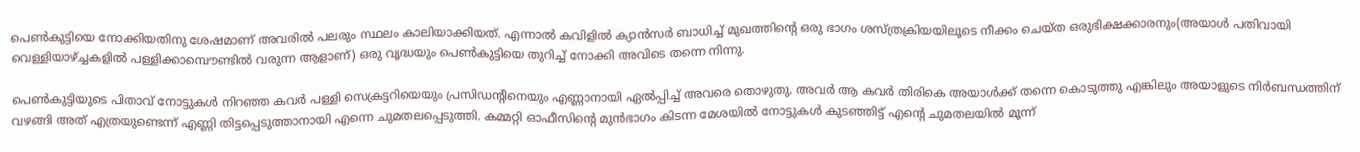പെണ്‍കുട്ടിയെ നോക്കിയതിനു ശേഷമാണ് അവരില്‍ പലരും സ്ഥലം കാലിയാക്കിയത്. എന്നാല്‍ കവിളില്‍ ക്യാന്‍സര്‍ ബാധിച്ച് മുഖത്തിന്റെ ഒരു ഭാഗം ശസ്ത്രക്രിയയിലൂടെ നീക്കം ചെയ്ത ഒരുഭിക്ഷക്കാരനും(അയാള്‍ പതിവായി വെള്ളിയാഴ്ച്ചകളില്‍ പള്ളിക്കാമ്പൌണ്ടില്‍ വരുന്ന ആളാണ്) ഒരു വൃദ്ധയും പെണ്‍കുട്ടിയെ തുറിച്ച് നോക്കി അവിടെ തന്നെ നിന്നു.

പെണ്‍കുട്ടിയുടെ പിതാവ് നോട്ടുകള്‍ നിറഞ്ഞ കവര്‍ പള്ളി സെക്രട്ടറിയെയും പ്രസിഡന്റിനെയും എണ്ണാനായി ഏല്‍പ്പിച്ച് അവരെ തൊഴുതു. അവര്‍ ആ കവര്‍ തിരികെ അയാള്‍ക്ക് തന്നെ കൊടുത്തു എങ്കിലും അയാളുടെ നിര്‍ബന്ധത്തിന് വഴങ്ങി അത് എത്രയുണ്ടെന്ന് എണ്ണി തിട്ടപ്പെടുത്താനായി എന്നെ ചുമതലപ്പെടുത്തി. കമ്മറ്റി ഓഫീസിന്റെ മുന്‍ഭാഗം കിടന്ന മേശയില്‍ നോട്ടുകള്‍ കുടഞ്ഞിട്ട് എന്റെ ചുമതലയില്‍ മൂന്ന്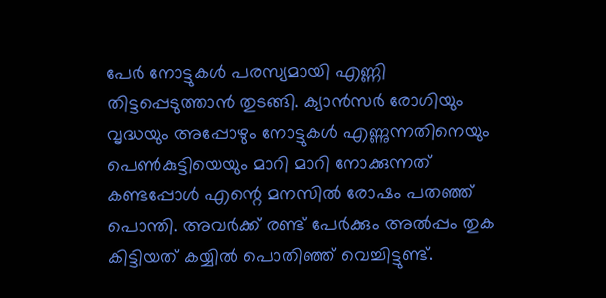പേര്‍ നോട്ടുകള്‍ പരസ്യമായി എണ്ണി തിട്ടപ്പെടുത്താന്‍ തുടങ്ങി. ക്യാന്‍സര്‍ രോഗിയും വൃദ്ധയും അപ്പോഴും നോട്ടുകള്‍ എണ്ണുന്നതിനെയും പെണ്‍കുട്ടിയെയും മാറി മാറി നോക്കുന്നത് കണ്ടപ്പോള്‍ എന്റെ മനസില്‍ രോഷം പതഞ്ഞ് പൊന്തി. അവര്‍ക്ക് രണ്ട് പേര്‍ക്കും അല്‍പ്പം തുക കിട്ടിയത് കയ്യില്‍ പൊതിഞ്ഞ് വെച്ചിട്ടുണ്ട്.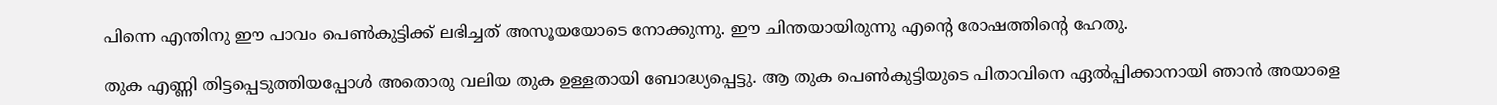പിന്നെ എന്തിനു ഈ പാവം പെണ്‍കുട്ടിക്ക് ലഭിച്ചത് അസൂയയോടെ നോക്കുന്നു. ഈ ചിന്തയായിരുന്നു എന്റെ രോഷത്തിന്റെ ഹേതു.

തുക എണ്ണി തിട്ടപ്പെടുത്തിയപ്പോള്‍ അതൊരു വലിയ തുക ഉള്ളതായി ബോദ്ധ്യപ്പെട്ടു. ആ തുക പെണ്‍കുട്ടിയുടെ പിതാവിനെ ഏല്‍പ്പിക്കാനായി ഞാന്‍ അയാളെ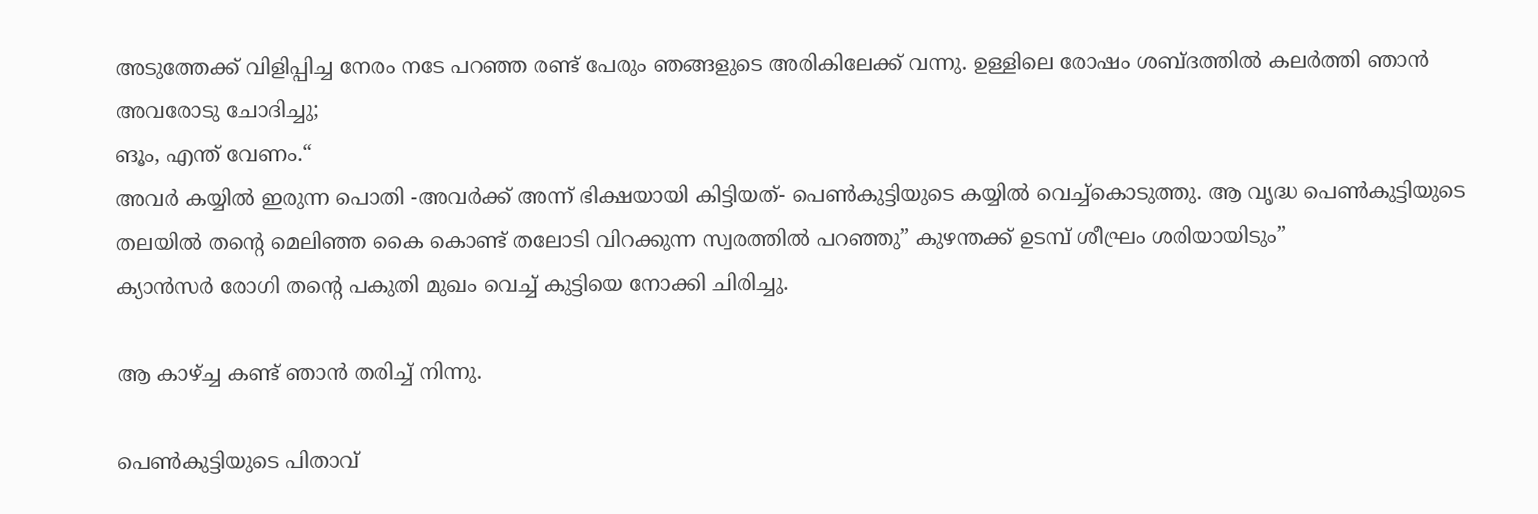അടുത്തേക്ക് വിളിപ്പിച്ച നേരം നടേ പറഞ്ഞ രണ്ട് പേരും ഞങ്ങളുടെ അരികിലേക്ക് വന്നു. ഉള്ളിലെ രോഷം ശബ്ദത്തില്‍ കലര്‍ത്തി ഞാന്‍ അവരോടു ചോദിച്ചു;
ങൂം, എന്ത് വേണം.“
അവര്‍ കയ്യില്‍ ഇരുന്ന പൊതി -അവര്‍ക്ക് അന്ന് ഭിക്ഷയായി കിട്ടിയത്‌- പെണ്‍കുട്ടിയുടെ കയ്യില്‍ വെച്ച്കൊടുത്തു. ആ വൃദ്ധ പെണ്‍കുട്ടിയുടെ തലയില്‍ തന്റെ മെലിഞ്ഞ കൈ കൊണ്ട് തലോടി വിറക്കുന്ന സ്വരത്തില്‍ പറഞ്ഞു” കുഴന്തക്ക് ഉടമ്പ് ശീഘ്രം ശരിയായിടും”
ക്യാന്‍സര്‍ രോഗി തന്റെ പകുതി മുഖം വെച്ച് കുട്ടിയെ നോക്കി ചിരിച്ചു.

ആ കാഴ്ച്ച കണ്ട് ഞാന്‍ തരിച്ച് നിന്നു.

പെണ്‍കുട്ടിയുടെ പിതാവ്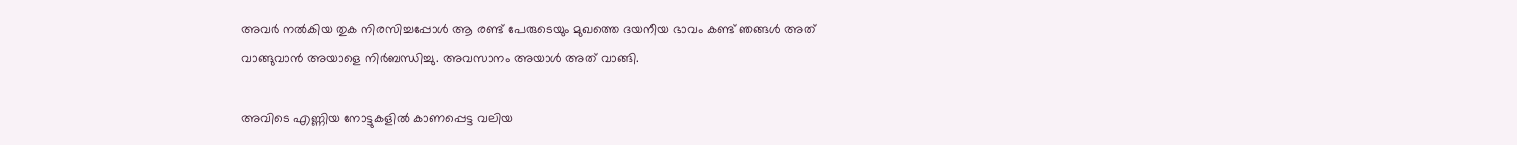അവര്‍ നല്‍കിയ തുക നിരസിച്ചപ്പോള്‍ ആ രണ്ട് പേരുടെയും മുഖത്തെ ദയനീയ ഭാവം കണ്ട് ഞങ്ങള്‍ അത് വാങ്ങുവാന്‍ അയാളെ നിര്‍ബന്ധിച്ചു. അവസാനം അയാള്‍ അത് വാങ്ങി.

അവിടെ എണ്ണിയ നോട്ടുകളില്‍ കാണപ്പെട്ട വലിയ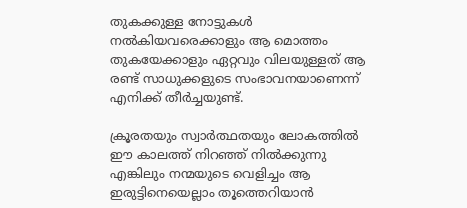തുകക്കുള്ള നോട്ടുകള്‍ നല്‍കിയവരെക്കാളും ആ മൊത്തം തുകയേക്കാളും ഏറ്റവും വിലയുള്ളത് ആ രണ്ട് സാധുക്കളുടെ സംഭാവനയാണെന്ന് എനിക്ക് തീര്‍ച്ചയുണ്ട്.

ക്രൂരതയും സ്വാര്‍ത്ഥതയും ലോകത്തില്‍ ഈ കാലത്ത് നിറഞ്ഞ് നില്‍ക്കുന്നു എങ്കിലും നന്മയുടെ വെളിച്ചം ആ ഇരുട്ടിനെയെല്ലാം തൂത്തെറിയാന്‍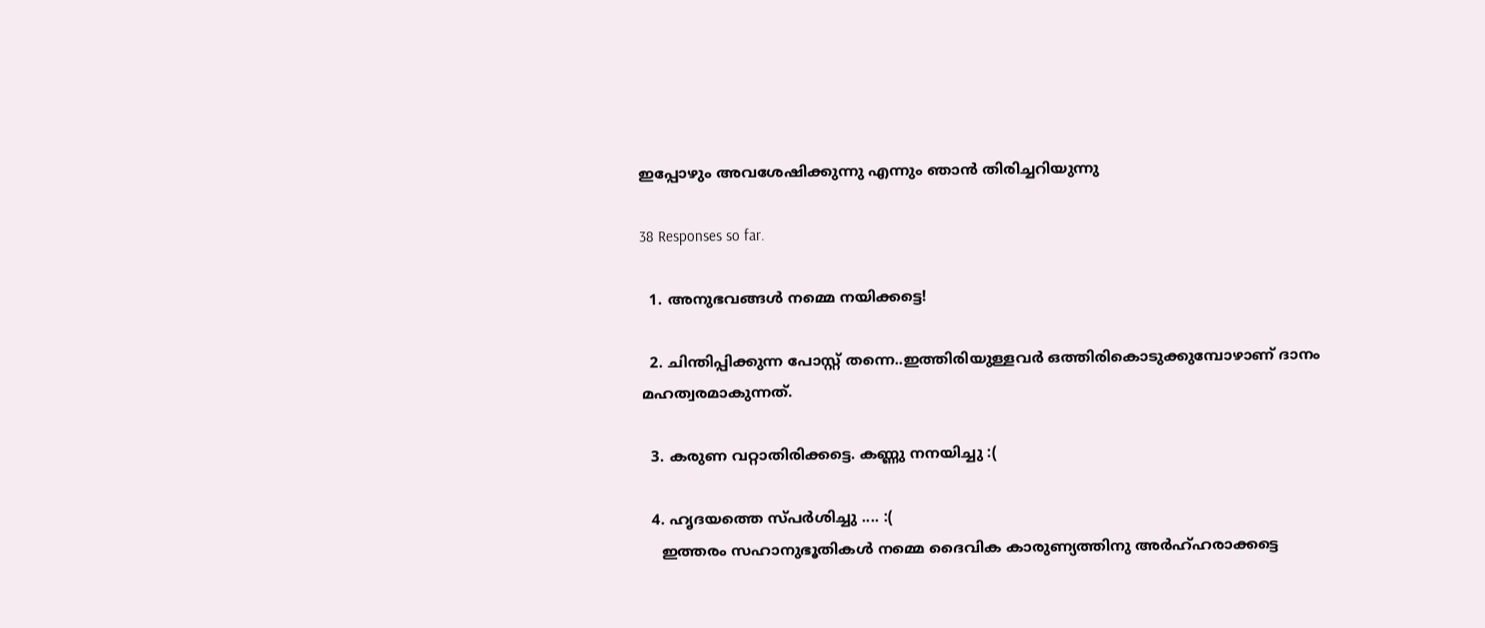ഇപ്പോഴും അവശേഷിക്കുന്നു എന്നും ഞാന്‍ തിരിച്ചറിയുന്നു

38 Responses so far.

  1. അനുഭവങ്ങൾ നമ്മെ നയിക്കട്ടെ!

  2. ചിന്തിപ്പിക്കുന്ന പോസ്റ്റ് തന്നെ..ഇത്തിരിയുള്ളവര്‍ ഒത്തിരികൊടുക്കുമ്പോഴാണ് ദാനം മഹത്വരമാകുന്നത്.

  3. കരുണ വറ്റാതിരിക്കട്ടെ. കണ്ണു നനയിച്ചു :(

  4. ഹൃദയത്തെ സ്പര്‍ശിച്ചു .... :(
    ഇത്തരം സഹാനുഭൂതികള്‍ നമ്മെ ദൈവിക കാരുണ്യത്തിനു അര്‍ഹ്ഹരാക്കട്ടെ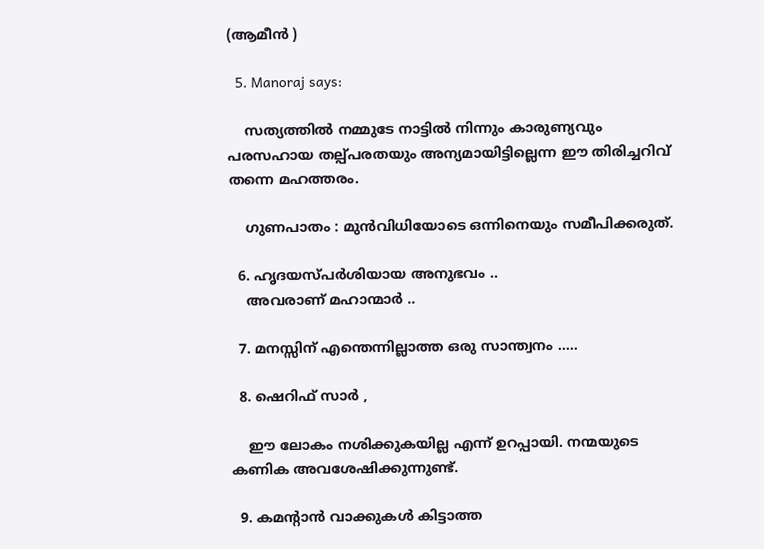(ആമീന്‍ )

  5. Manoraj says:

    സത്യത്തില്‍ നമ്മുടേ നാട്ടില്‍ നിന്നും കാരുണ്യവും പരസഹായ തല്പ്പരതയും അന്യമായിട്ടില്ലെന്ന ഈ തിരിച്ചറിവ് തന്നെ മഹത്തരം.

    ഗുണപാതം : മുന്‍‌വിധിയോടെ ഒന്നിനെയും സമീപിക്കരുത്.

  6. ഹൃദയസ്പര്‍ശിയായ അനുഭവം ..
    അവരാണ് മഹാന്മാര്‍ ..

  7. മനസ്സിന് എന്തെന്നില്ലാത്ത ഒരു സാന്ത്വനം .....

  8. ഷെറിഫ് സാര്‍ ,

    ഈ ലോകം നശിക്കുകയില്ല എന്ന് ഉറപ്പായി. നന്മയുടെ കണിക അവശേഷിക്കുന്നുണ്ട്.

  9. കമന്റാന്‍ വാക്കുകള്‍ കിട്ടാത്ത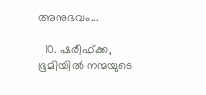അനുഭവം...

  10. ഷരീഫ്ക്ക, ഭൂമിയിൽ നന്മയുടെ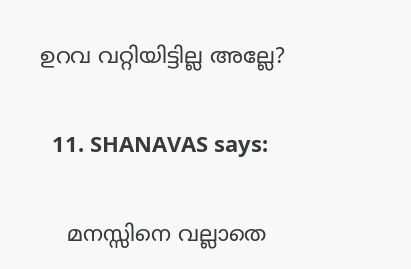ഉറവ വറ്റിയിട്ടില്ല അല്ലേ?

  11. SHANAVAS says:

    മനസ്സിനെ വല്ലാതെ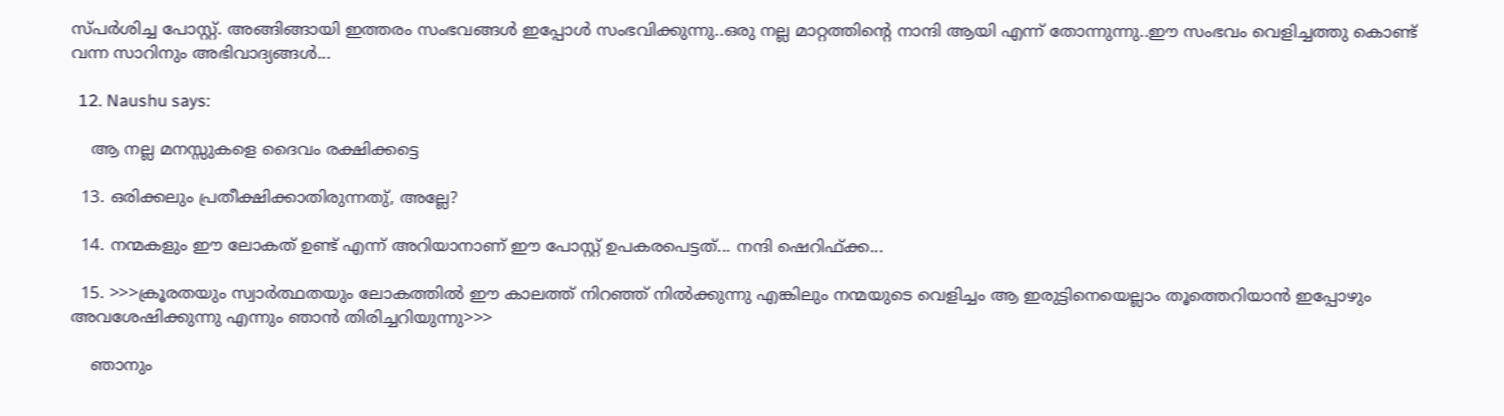സ്പര്‍ശിച്ച പോസ്റ്റ്‌. അങ്ങിങ്ങായി ഇത്തരം സംഭവങ്ങള്‍ ഇപ്പോള്‍ സംഭവിക്കുന്നു..ഒരു നല്ല മാറ്റത്തിന്റെ നാന്ദി ആയി എന്ന് തോന്നുന്നു..ഈ സംഭവം വെളിച്ചത്തു കൊണ്ട് വന്ന സാറിനും അഭിവാദ്യങ്ങള്‍...

  12. Naushu says:

    ആ നല്ല മനസ്സുകളെ ദൈവം രക്ഷിക്കട്ടെ

  13. ഒരിക്കലും പ്രതീക്ഷിക്കാതിരുന്നതു്, അല്ലേ?

  14. നന്മകളും ഈ ലോകത് ഉണ്ട് എന്ന് അറിയാനാണ് ഈ പോസ്റ്റ്‌ ഉപകരപെട്ടത്‌... നന്ദി ഷെറിഫ്ക്ക...

  15. >>>ക്രൂരതയും സ്വാര്‍ത്ഥതയും ലോകത്തില്‍ ഈ കാലത്ത് നിറഞ്ഞ് നില്‍ക്കുന്നു എങ്കിലും നന്മയുടെ വെളിച്ചം ആ ഇരുട്ടിനെയെല്ലാം തൂത്തെറിയാന്‍ ഇപ്പോഴും അവശേഷിക്കുന്നു എന്നും ഞാന്‍ തിരിച്ചറിയുന്നു>>>

    ഞാനും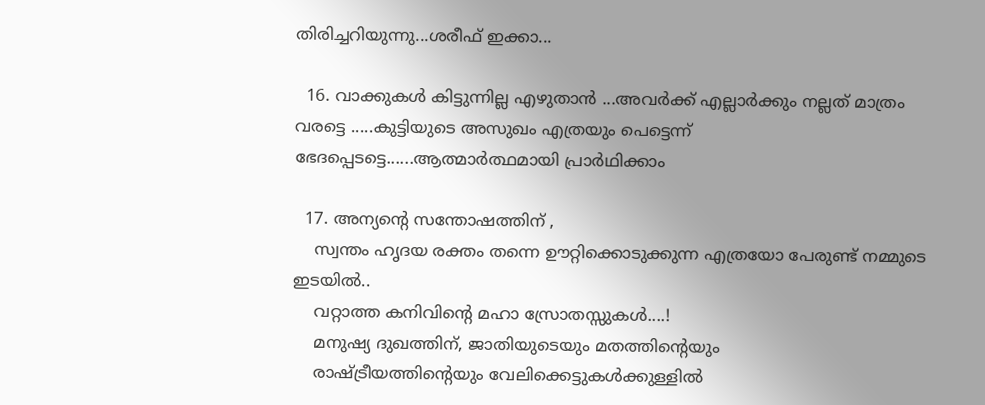തിരിച്ചറിയുന്നു...ശരീഫ് ഇക്കാ...

  16. വാക്കുകള്‍ കിട്ടുന്നില്ല എഴുതാന്‍ ...അവര്‍ക്ക് എല്ലാര്‍ക്കും നല്ലത് മാത്രം വരട്ടെ .....കുട്ടിയുടെ അസുഖം എത്രയും പെട്ടെന്ന് ഭേദപ്പെടട്ടെ......ആത്മാര്‍ത്ഥമായി പ്രാര്‍ഥിക്കാം

  17. അന്യന്റെ സന്തോഷത്തിന് ,
    സ്വന്തം ഹൃദയ രക്തം തന്നെ ഊറ്റിക്കൊടുക്കുന്ന എത്രയോ പേരുണ്ട് നമ്മുടെ ഇടയില്‍..
    വറ്റാത്ത കനിവിന്റെ മഹാ സ്രോതസ്സുകള്‍....!
    മനുഷ്യ ദുഖത്തിന്, ജാതിയുടെയും മതത്തിന്റെയും
    രാഷ്ട്രീയത്തിന്റെയും വേലിക്കെട്ടുകള്‍ക്കുള്ളില്‍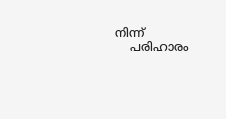നിന്ന്
    പരിഹാരം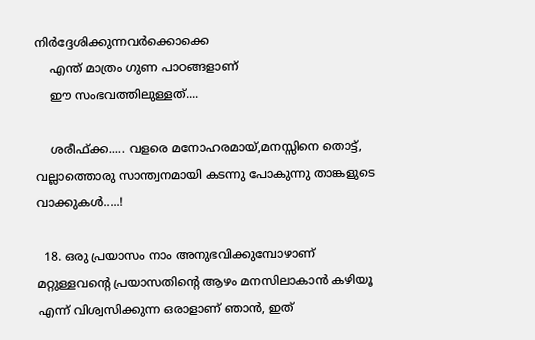നിര്‍ദ്ദേശിക്കുന്നവര്‍ക്കൊക്കെ
    എന്ത് മാത്രം ഗുണ പാഠങ്ങളാണ്
    ഈ സംഭവത്തിലുള്ളത്....

    ശരീഫ്ക്ക..... വളരെ മനോഹരമായ്,മനസ്സിനെ തൊട്ട്, വല്ലാത്തൊരു സാന്ത്വനമായി കടന്നു പോകുന്നു താങ്കളുടെ വാക്കുകള്‍.....!

  18. ഒരു പ്രയാസം നാം അനുഭവിക്കുമ്പോഴാണ് മറ്റുള്ളവന്റെ പ്രയാസതിന്റെ ആഴം മനസിലാകാന്‍ കഴിയൂ എന്ന് വിശ്വസിക്കുന്ന ഒരാളാണ് ഞാന്‍, ഇത്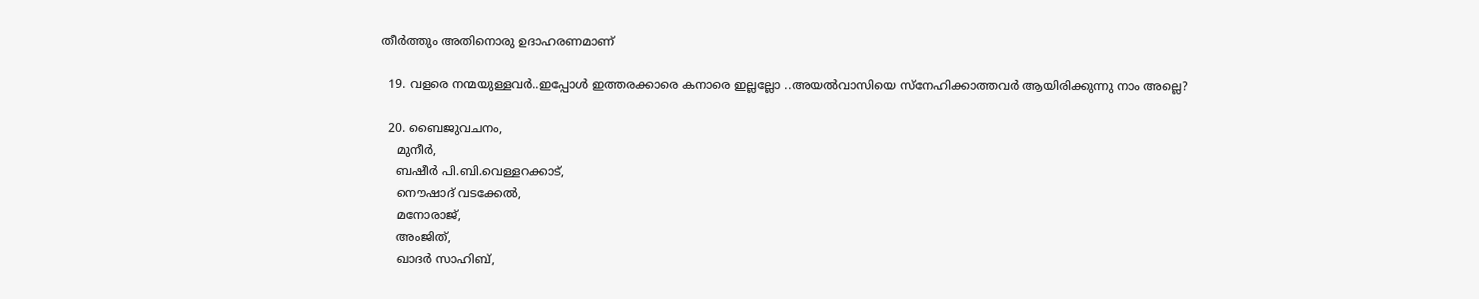തീര്‍ത്തും അതിനൊരു ഉദാഹരണമാണ്

  19. വളരെ നന്മയുള്ളവര്‍..ഇപ്പോള്‍ ഇത്തരക്കാരെ കനാരെ ഇല്ലല്ലോ ..അയല്‍വാസിയെ സ്നേഹിക്കാത്തവര്‍ ആയിരിക്കുന്നു നാം അല്ലെ?

  20. ബൈജുവചനം,
    മുനീര്‍,
    ബഷീര്‍ പി.ബി.വെള്ളറക്കാട്,
    നൌഷാദ് വടക്കേല്‍,
    മനോരാജ്,
    അംജിത്,
    ഖാദര്‍ സാഹിബ്,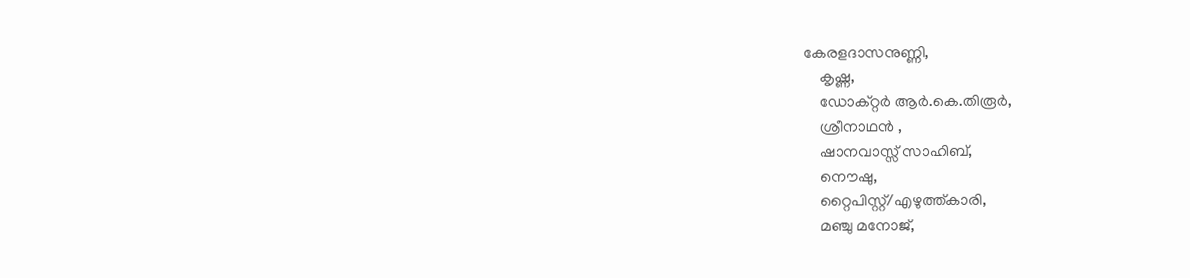കേരളദാസനുണ്ണി,
    കൃഷ്ണ,
    ഡോക്റ്റര്‍ ആര്‍.കെ.തിരൂര്‍,
    ശ്രീനാഥന്‍ ,
    ഷാനവാസ്സ് സാഹിബ്,
    നൌഷു,
    റ്റൈപിസ്റ്റ്/എഴുത്ത്കാരി,
    മഞ്ചു മനോജ്,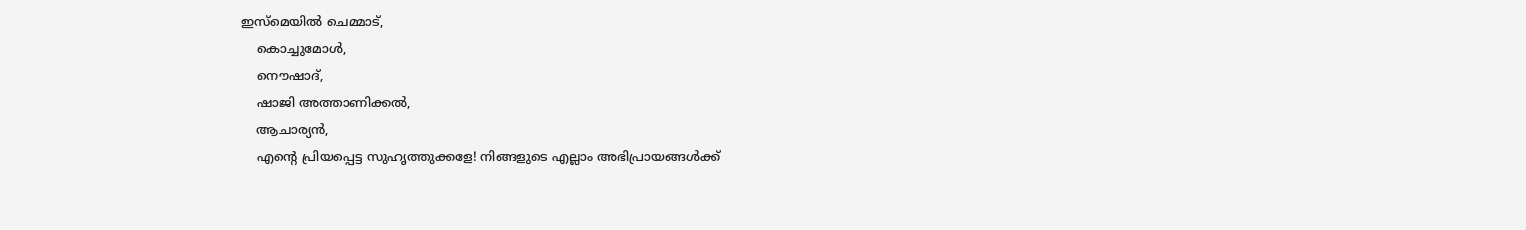ഇസ്മെയില്‍ ചെമ്മാട്,
    കൊച്ചുമോള്‍,
    നൌഷാദ്,
    ഷാജി അത്താണിക്കല്‍,
    ആചാര്യന്‍,
    എന്റെ പ്രിയപ്പെട്ട സുഹൃത്തുക്കളേ! നിങ്ങളുടെ എല്ലാം അഭിപ്രായങ്ങള്‍ക്ക്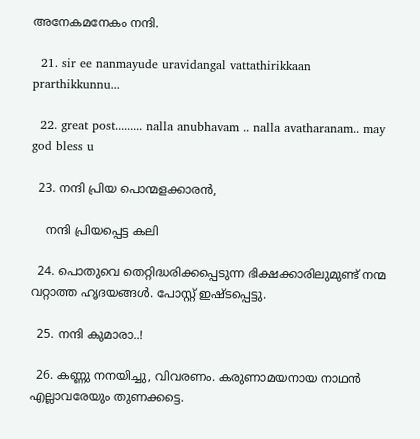അനേകമനേകം നന്ദി.

  21. sir ee nanmayude uravidangal vattathirikkaan prarthikkunnu...

  22. great post......... nalla anubhavam .. nalla avatharanam.. may god bless u

  23. നന്ദി പ്രിയ പൊന്മളക്കാരന്‍,

    നന്ദി പ്രിയപ്പെട്ട കലി

  24. പൊതുവെ തെറ്റിദ്ധരിക്കപ്പെടുന്ന ഭിക്ഷക്കാരിലുമുണ്ട് നന്മ വറ്റാത്ത ഹൃദയങ്ങൾ. പോസ്റ്റ് ഇഷ്ടപ്പെട്ടു.

  25. നന്ദി കുമാരാ..!

  26. കണ്ണു നനയിച്ചു, വിവരണം. കരുണാമയനായ നാഥന്‍ എല്ലാവരേയും തുണക്കട്ടെ.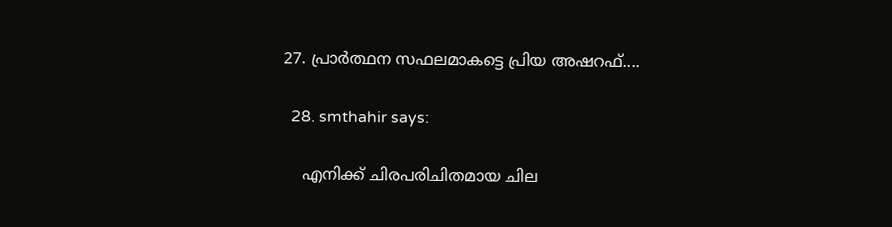27. പ്രാര്‍ത്ഥന സഫലമാകട്ടെ പ്രിയ അഷറഫ്....

  28. smthahir says:

    എനിക്ക്‌ ചിരപരിചിതമായ ചില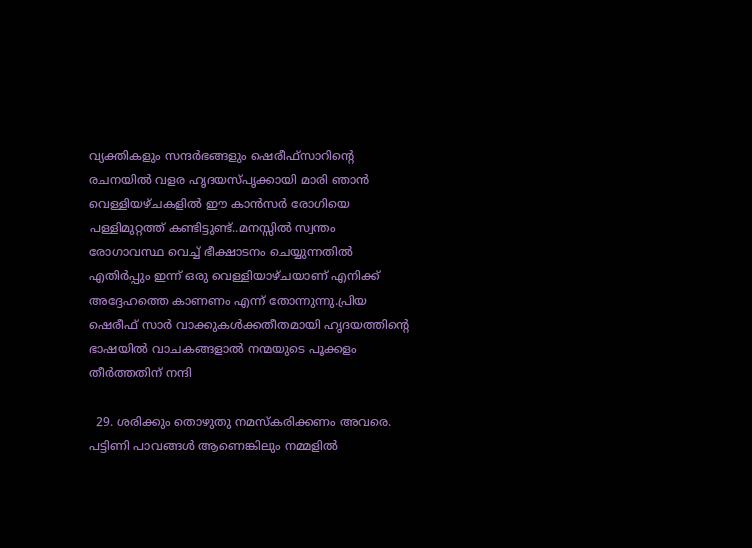വ്യക്തികളും സന്ദര്‍ഭങ്ങളും ഷെരീഫ്‌സാറിന്റെ രചനയില്‍ വളര ഹൃദയസ്‌പൃക്കായി മാരി ഞാന്‍ വെള്ളിയഴ്‌ചകളില്‍ ഈ കാന്‍സര്‍ രോഗിയെ പള്ളിമുറ്റത്ത്‌ കണ്ടിട്ടുണ്ട്‌..മനസ്സില്‍ സ്വന്തം രോഗാവസ്ഥ വെച്ച്‌ ഭീക്ഷാടനം ചെയ്യുന്നതില്‍ എതിര്‍പ്പും ഇന്ന്‌ ഒരു വെള്ളിയാഴ്‌ചയാണ്‌ എനിക്ക്‌ അദ്ദേഹത്തെ കാണണം എന്ന്‌ തോന്നുന്നു.പ്രിയ ഷെരീഫ്‌ സാര്‍ വാക്കുകള്‍ക്കതീതമായി ഹൃദയത്തിന്റെ ഭാഷയില്‍ വാചകങ്ങളാല്‍ നന്മയുടെ പൂക്കളം തീര്‍ത്തതിന്‌ നന്ദി

  29. ശരിക്കും തൊഴുതു നമസ്കരിക്കണം അവരെ. പട്ടിണി പാവങ്ങള്‍ ആണെങ്കിലും നമ്മളില്‍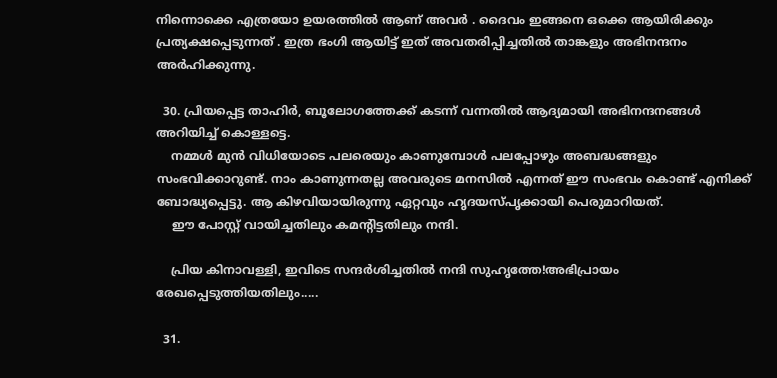നിന്നൊക്കെ എത്രയോ ഉയരത്തില്‍ ആണ് അവര്‍ . ദൈവം ഇങ്ങനെ ഒക്കെ ആയിരിക്കും പ്രത്യക്ഷപ്പെടുന്നത് . ഇത്ര ഭംഗി ആയിട്ട് ഇത് അവതരിപ്പിച്ചതില്‍ താങ്കളും അഭിനന്ദനം അര്‍ഹിക്കുന്നു.

  30. പ്രിയപ്പെട്ട താഹിര്‍, ബൂലോഗത്തേക്ക് കടന്ന് വന്നതില്‍ ആദ്യമായി അഭിനന്ദനങ്ങള്‍ അറിയിച്ച് കൊള്ളട്ടെ.
    നമ്മള്‍ മുന്‍ വിധിയോടെ പലരെയും കാണുമ്പോള്‍ പലപ്പോഴും അബദ്ധങ്ങളും സംഭവിക്കാറുണ്ട്. നാം കാണുന്നതല്ല അവരുടെ മനസില്‍ എന്നത് ഈ സംഭവം കൊണ്ട് എനിക്ക് ബോദ്ധ്യപ്പെട്ടു. ആ കിഴവിയായിരുന്നു ഏറ്റവും ഹൃദയസ്പൃക്കായി പെരുമാറിയത്.
    ഈ പോസ്റ്റ് വായിച്ചതിലും കമന്റിട്ടതിലും നന്ദി.

    പ്രിയ കിനാവള്ളി, ഇവിടെ സന്ദര്‍ശിച്ചതില്‍ നന്ദി സുഹൃത്തേ!അഭിപ്രായം രേഖപ്പെടുത്തിയതിലും.....

  31.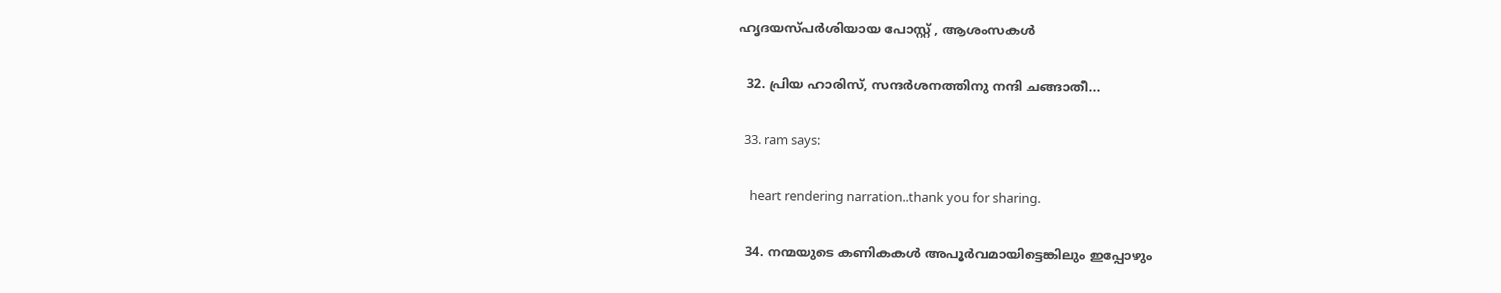ഹൃദയസ്പര്‍ശിയായ പോസ്റ്റ് , ആശംസകള്‍

  32. പ്രിയ ഹാരിസ്, സന്ദര്‍ശനത്തിനു നന്ദി ചങ്ങാതീ...

  33. ram says:

    heart rendering narration..thank you for sharing.

  34. നന്മയുടെ കണികകൾ അപൂർവമായിട്ടെങ്കിലും ഇപ്പോഴും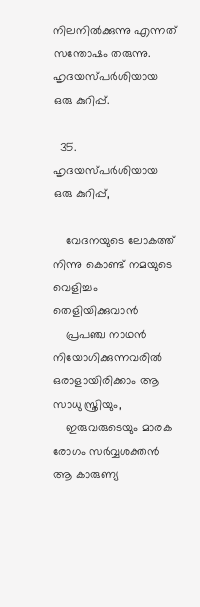നിലനിൽക്കുന്നു എന്നത് സന്തോഷം തരുന്നു. ഹൃദയസ്പർശിയായ ഒരു കുറിപ്പ്.

  35. ഹൃദയസ്പർശിയായ ഒരു കുറിപ്പ്,

    വേദനയുടെ ലോകത്ത് നിന്നു കൊണ്ട് നമയുടെ വെളിച്ചം തെളിയിക്കുവാന്‍
    പ്രപഞ്ച നാഥന്‍ നിയോഗിക്കുന്നവരില്‍ ഒരാളായിരിക്കാം ആ സാധു സ്ത്രിയും,
    ഇരുവരുടെയും മാരക രോഗം സര്‍വ്വശക്തന്‍ ആ കാരുണ്യ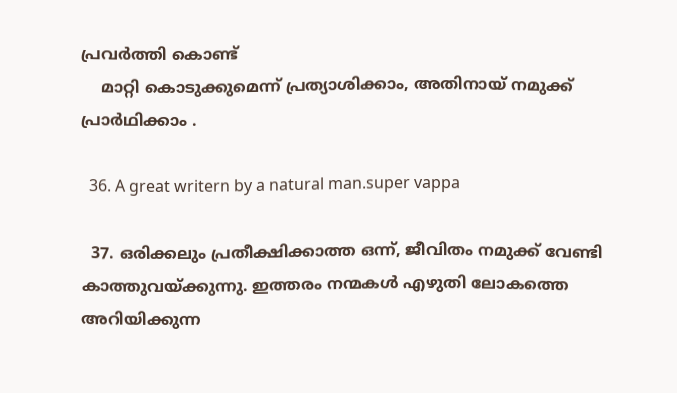പ്രവര്‍ത്തി കൊണ്ട്
    മാറ്റി കൊടുക്കുമെന്ന് പ്രത്യാശിക്കാം, അതിനായ് നമുക്ക് പ്രാര്‍ഥിക്കാം .

  36. A great writern by a natural man.super vappa

  37. ഒരിക്കലും പ്രതീക്ഷിക്കാത്ത ഒന്ന്, ജീവിതം നമുക്ക് വേണ്ടി കാത്തുവയ്ക്കുന്നു. ഇത്തരം നന്മകള്‍ എഴുതി ലോകത്തെ അറിയിക്കുന്ന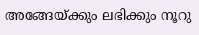അങ്ങേയ്ക്കും ലഭിക്കും നൂറു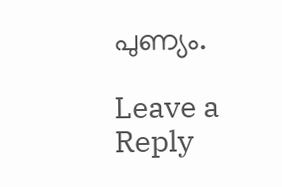പുണ്യം.

Leave a Reply